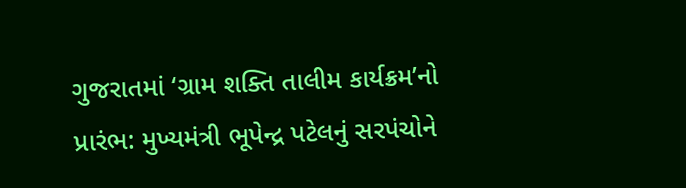ગુજરાતમાં ‘ગ્રામ શક્તિ તાલીમ કાર્યક્રમ’નો પ્રારંભ: મુખ્યમંત્રી ભૂપેન્દ્ર પટેલનું સરપંચોને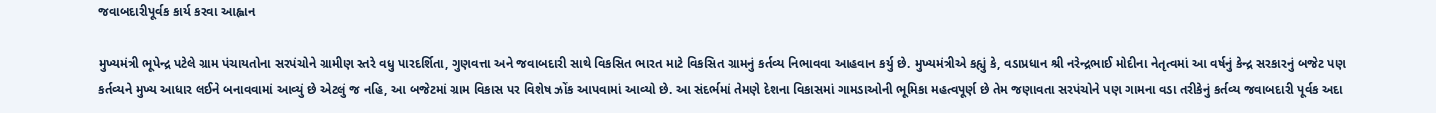જવાબદારીપૂર્વક કાર્ય કરવા આહ્વાન

મુખ્યમંત્રી ભૂપેન્દ્ર પટેલે ગ્રામ પંચાયતોના સરપંચોને ગ્રામીણ સ્તરે વધુ પારદર્શિતા, ગુણવત્તા અને જવાબદારી સાથે વિકસિત ભારત માટે વિકસિત ગ્રામનું કર્તવ્ય નિભાવવા આહવાન કર્યુ છે. મુખ્યમંત્રીએ કહ્યું કે, વડાપ્રધાન શ્રી નરેન્દ્રભાઈ મોદીના નેતૃત્વમાં આ વર્ષનું કેન્દ્ર સરકારનું બજેટ પણ કર્તવ્યને મુખ્ય આધાર લઈને બનાવવામાં આવ્યું છે એટલું જ નહિ, આ બજેટમાં ગ્રામ વિકાસ પર વિશેષ ઝોંક આપવામાં આવ્યો છે. આ સંદર્ભમાં તેમણે દેશના વિકાસમાં ગામડાઓની ભૂમિકા મહત્વપૂર્ણ છે તેમ જણાવતા સરપંચોને પણ ગામના વડા તરીકેનું કર્તવ્ય જવાબદારી પૂર્વક અદા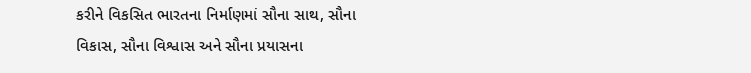કરીને વિકસિત ભારતના નિર્માણમાં સૌના સાથ, સૌના વિકાસ, સૌના વિશ્વાસ અને સૌના પ્રયાસના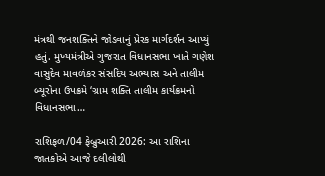મંત્રથી જનશક્તિને જોડવાનું પ્રેરક માર્ગદર્શન આપ્યું હતું. મુખ્યમંત્રીએ ગુજરાત વિધાનસભા ખાતે ગણેશ વાસુદેવ માવળંકર સંસદિય અભ્યાસ અને તાલીમ બ્યૂરોના ઉપક્રમે ‘ગ્રામ શક્તિ તાલીમ કાર્યક્રમનો વિધાનસભા…

રાશિફળ/04 ફેબ્રુઆરી 2026: આ રાશિના જાતકોએ આજે દલીલોથી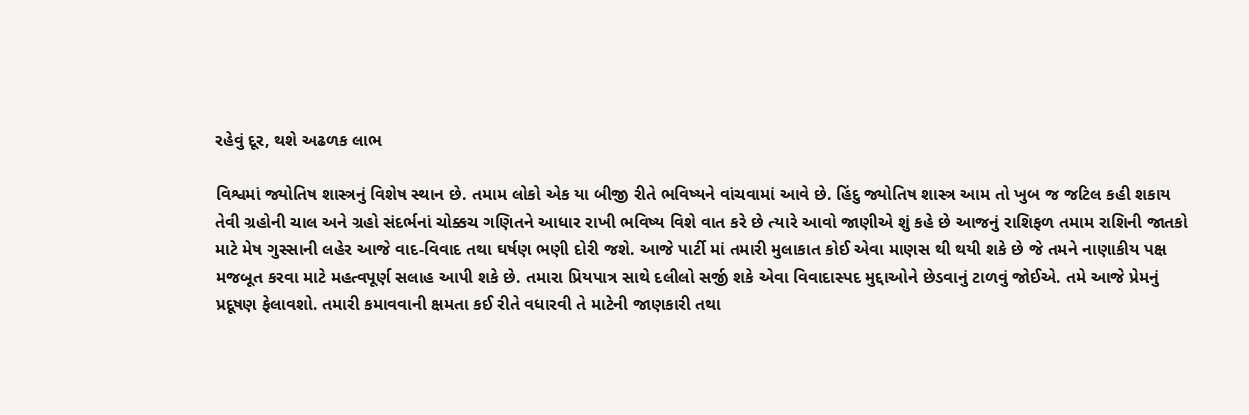રહેવું દૂર, થશે અઢળક લાભ

વિશ્વમાં જ્યોતિષ શાસ્ત્રનું વિશેષ સ્થાન છે. તમામ લોકો એક યા બીજી રીતે ભવિષ્યને વાંચવામાં આવે છે. હિંદુ જ્યોતિષ શાસ્ત્ર આમ તો ખુબ જ જટિલ કહી શકાય તેવી ગ્રહોની ચાલ અને ગ્રહો સંદર્ભનાં ચોક્કચ ગણિતને આધાર રાખી ભવિષ્ય વિશે વાત કરે છે ત્યારે આવો જાણીએ શું કહે છે આજનું રાશિફળ તમામ રાશિની જાતકો માટે મેષ ગુસ્સાની લહેર આજે વાદ-વિવાદ તથા ઘર્ષણ ભણી દોરી જશે. આજે પાર્ટી માં તમારી મુલાકાત કોઈ એવા માણસ થી થયી શકે છે જે તમને નાણાકીય પક્ષ મજબૂત કરવા માટે મહત્વપૂર્ણ સલાહ આપી શકે છે. તમારા પ્રિયપાત્ર સાથે દલીલો સર્જી શકે એવા વિવાદાસ્પદ મુદ્દાઓને છેડવાનું ટાળવું જોઈએ. તમે આજે પ્રેમનું પ્રદૂષણ ફેલાવશો. તમારી કમાવવાની ક્ષમતા કઈ રીતે વધારવી તે માટેની જાણકારી તથા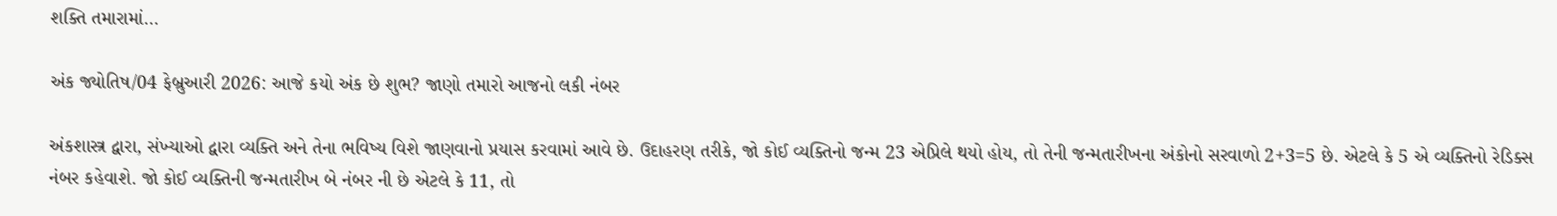શક્તિ તમારામાં…

અંક જ્યોતિષ/04 ફેબ્રુઆરી 2026: આજે કયો અંક છે શુભ? જાણો તમારો આજનો લકી નંબર

અંકશાસ્ત્ર દ્વારા, સંખ્યાઓ દ્વારા વ્યક્તિ અને તેના ભવિષ્ય વિશે જાણવાનો પ્રયાસ કરવામાં આવે છે. ઉદાહરણ તરીકે, જો કોઈ વ્યક્તિનો જન્મ 23 એપ્રિલે થયો હોય, તો તેની જન્મતારીખના અંકોનો સરવાળો 2+3=5 છે. એટલે કે 5 એ વ્યક્તિનો રેડિક્સ નંબર કહેવાશે. જો કોઈ વ્યક્તિની જન્મતારીખ બે નંબર ની છે એટલે કે 11, તો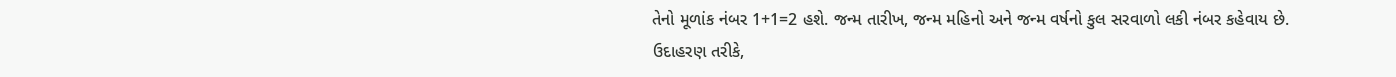તેનો મૂળાંક નંબર 1+1=2 હશે. જન્મ તારીખ, જન્મ મહિનો અને જન્મ વર્ષનો કુલ સરવાળો લકી નંબર કહેવાય છે. ઉદાહરણ તરીકે,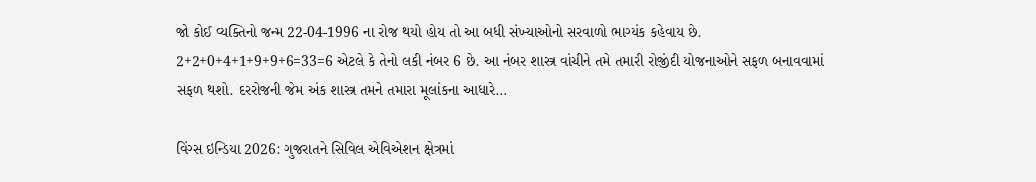જો કોઈ વ્યક્તિનો જન્મ 22-04-1996 ના રોજ થયો હોય તો આ બધી સંખ્યાઓનો સરવાળો ભાગ્યંક કહેવાય છે. 2+2+0+4+1+9+9+6=33=6 એટલે કે તેનો લકી નંબર 6 છે. આ નંબર શાસ્ત્ર વાંચીને તમે તમારી રોજીંદી યોજનાઓને સફળ બનાવવામાં સફળ થશો. દરરોજની જેમ અંક શાસ્ત્ર તમને તમારા મૂલાંકના આધારે…

વિંગ્સ ઇન્ડિયા 2026: ગુજરાતને સિવિલ એવિએશન ક્ષેત્રમાં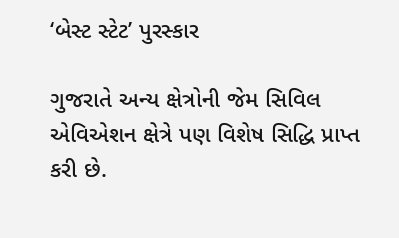‘બેસ્ટ સ્ટેટ’ પુરસ્કાર

ગુજરાતે અન્ય ક્ષેત્રોની જેમ સિવિલ એવિએશન ક્ષેત્રે પણ વિશેષ સિદ્ધિ પ્રાપ્ત કરી છે.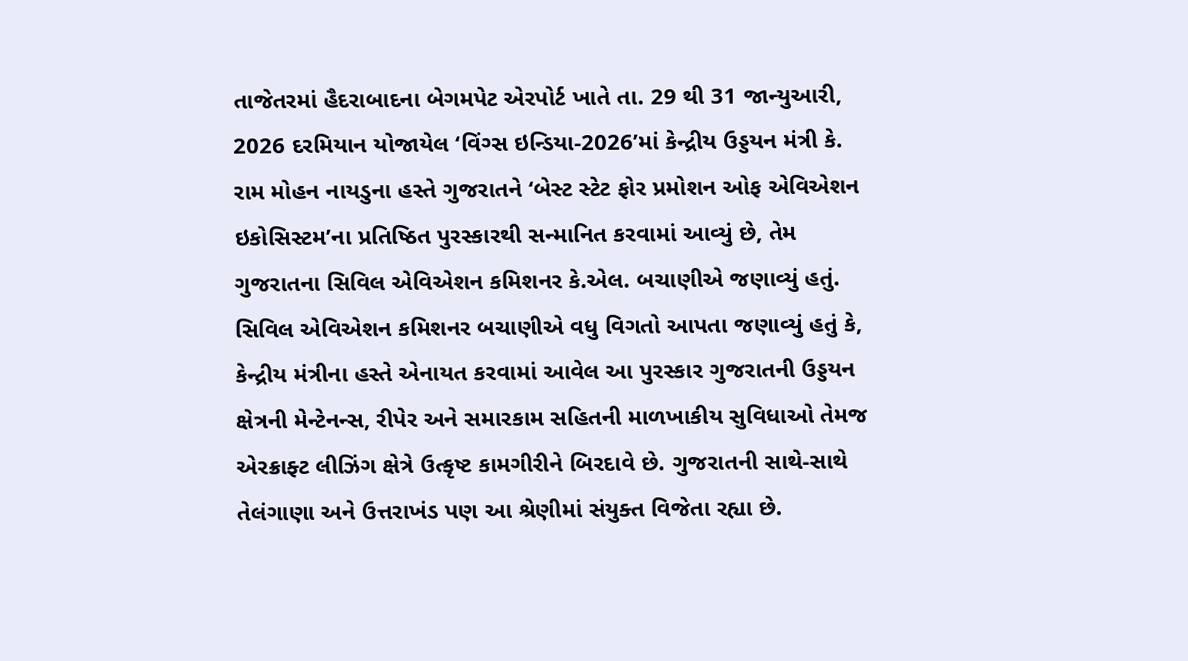તાજેતરમાં હૈદરાબાદના બેગમપેટ એરપોર્ટ ખાતે તા. 29 થી 31 જાન્યુઆરી, 2026 દરમિયાન યોજાયેલ ‘વિંગ્સ ઇન્ડિયા-2026’માં કેન્દ્રીય ઉડ્ડયન મંત્રી કે. રામ મોહન નાયડુના હસ્તે ગુજરાતને ‘બેસ્ટ સ્ટેટ ફોર પ્રમોશન ઓફ એવિએશન ઇકોસિસ્ટમ’ના પ્રતિષ્ઠિત પુરસ્કારથી સન્માનિત કરવામાં આવ્યું છે, તેમ ગુજરાતના સિવિલ એવિએશન કમિશનર કે.એલ. બચાણીએ જણાવ્યું હતું. સિવિલ એવિએશન કમિશનર બચાણીએ વધુ વિગતો આપતા જણાવ્યું હતું કે, કેન્દ્રીય મંત્રીના હસ્તે એનાયત કરવામાં આવેલ આ પુરસ્કાર ગુજરાતની ઉડ્ડયન ક્ષેત્રની મેન્ટેનન્સ, રીપેર અને સમારકામ સહિતની માળખાકીય સુવિધાઓ તેમજ એરક્રાફ્ટ લીઝિંગ ક્ષેત્રે ઉત્કૃષ્ટ કામગીરીને બિરદાવે છે. ગુજરાતની સાથે-સાથે તેલંગાણા અને ઉત્તરાખંડ પણ આ શ્રેણીમાં સંયુક્ત વિજેતા રહ્યા છે.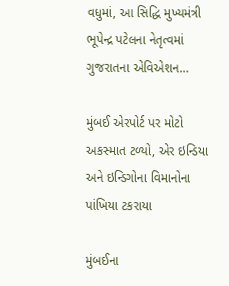વધુમાં, આ સિદ્ધિ મુખ્યમંત્રી ભૂપેન્દ્ર પટેલના નેતૃત્વમાં ગુજરાતના એવિએશન…

મુંબઈ એરપોર્ટ પર મોટો અકસ્માત ટળ્યો, એર ઇન્ડિયા અને ઇન્ડિગોના વિમાનોના પાંખિયા ટકરાયા

મુંબઈના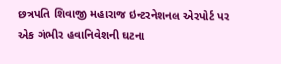છત્રપતિ શિવાજી મહારાજ ઇન્ટરનેશનલ એરપોર્ટ પર એક ગંભીર હવાનિવેશની ઘટના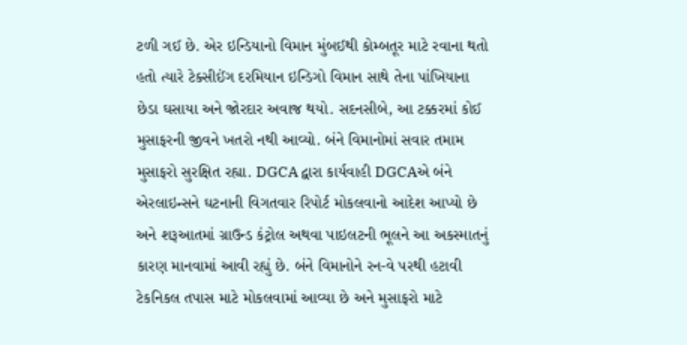ટળી ગઈ છે. એર ઇન્ડિયાનો વિમાન મુંબઈથી કોમ્બતૂર માટે રવાના થતો હતો ત્યારે ટેક્સીઈંગ દરમિયાન ઇન્ડિગો વિમાન સાથે તેના પાંખિયાના છેડા ઘસાયા અને જોરદાર અવાજ થયો. સદનસીબે, આ ટક્કરમાં કોઈ મુસાફરની જીવને ખતરો નથી આવ્યો. બંને વિમાનોમાં સવાર તમામ મુસાફરો સુરક્ષિત રહ્યા. DGCA દ્વારા કાર્યવાહી DGCAએ બંને એરલાઇન્સને ઘટનાની વિગતવાર રિપોર્ટ મોકલવાનો આદેશ આપ્યો છે અને શરૂઆતમાં ગ્રાઉન્ડ કંટ્રોલ અથવા પાઇલટની ભૂલને આ અકસ્માતનું કારણ માનવામાં આવી રહ્યું છે. બંને વિમાનોને રન-વે પરથી હટાવી ટેકનિકલ તપાસ માટે મોકલવામાં આવ્યા છે અને મુસાફરો માટે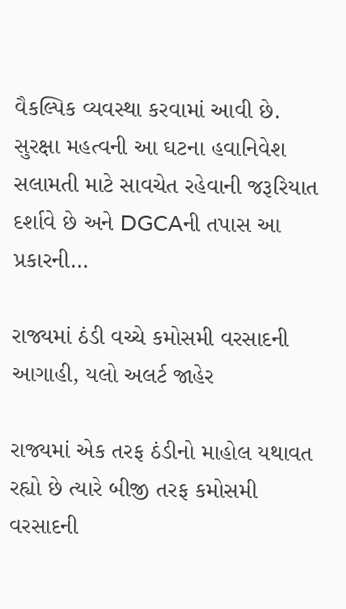વૈકલ્પિક વ્યવસ્થા કરવામાં આવી છે. સુરક્ષા મહત્વની આ ઘટના હવાનિવેશ સલામતી માટે સાવચેત રહેવાની જરૂરિયાત દર્શાવે છે અને DGCAની તપાસ આ પ્રકારની…

રાજ્યમાં ઠંડી વચ્ચે કમોસમી વરસાદની આગાહી, યલો અલર્ટ જાહેર

રાજ્યમાં એક તરફ ઠંડીનો માહોલ યથાવત રહ્યો છે ત્યારે બીજી તરફ કમોસમી વરસાદની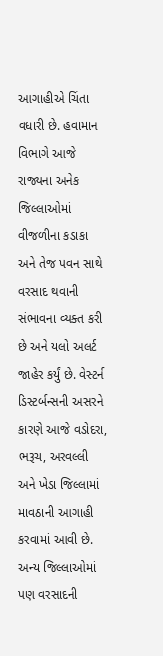આગાહીએ ચિંતા વધારી છે. હવામાન વિભાગે આજે રાજ્યના અનેક જિલ્લાઓમાં વીજળીના કડાકા અને તેજ પવન સાથે વરસાદ થવાની સંભાવના વ્યક્ત કરી છે અને યલો અલર્ટ જાહેર કર્યું છે. વેસ્ટર્ન ડિસ્ટર્બન્સની અસરને કારણે આજે વડોદરા, ભરૂચ, અરવલ્લી અને ખેડા જિલ્લામાં માવઠાની આગાહી કરવામાં આવી છે. અન્ય જિલ્લાઓમાં પણ વરસાદની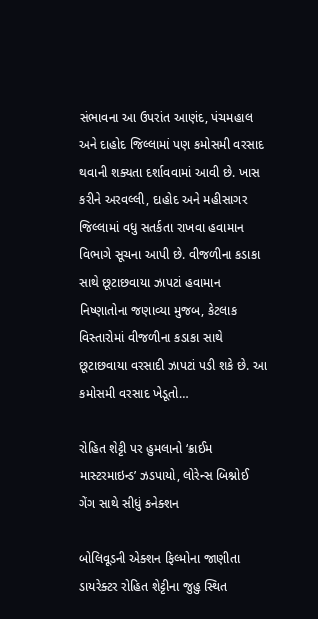સંભાવના આ ઉપરાંત આણંદ, પંચમહાલ અને દાહોદ જિલ્લામાં પણ કમોસમી વરસાદ થવાની શક્યતા દર્શાવવામાં આવી છે. ખાસ કરીને અરવલ્લી, દાહોદ અને મહીસાગર જિલ્લામાં વધુ સતર્કતા રાખવા હવામાન વિભાગે સૂચના આપી છે. વીજળીના કડાકા સાથે છૂટાછવાયા ઝાપટાં હવામાન નિષ્ણાતોના જણાવ્યા મુજબ, કેટલાક વિસ્તારોમાં વીજળીના કડાકા સાથે છૂટાછવાયા વરસાદી ઝાપટાં પડી શકે છે. આ કમોસમી વરસાદ ખેડૂતો…

રોહિત શેટ્ટી પર હુમલાનો ‘ક્રાઈમ માસ્ટરમાઇન્ડ’ ઝડપાયો, લોરેન્સ બિશ્નોઈ ગેંગ સાથે સીધું કનેક્શન

બોલિવૂડની એક્શન ફિલ્મોના જાણીતા ડાયરેક્ટર રોહિત શેટ્ટીના જુહુ સ્થિત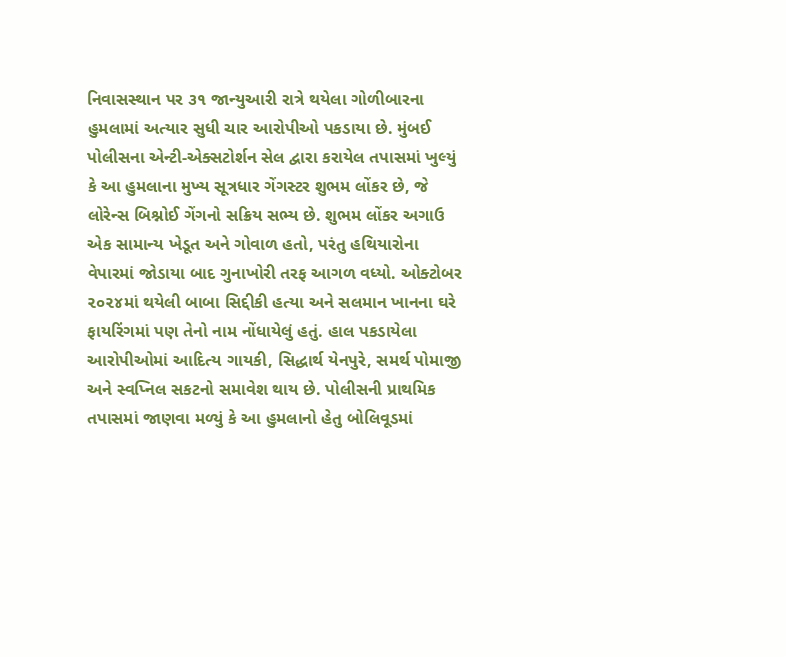નિવાસસ્થાન પર ૩૧ જાન્યુઆરી રાત્રે થયેલા ગોળીબારના હુમલામાં અત્યાર સુધી ચાર આરોપીઓ પકડાયા છે. મુંબઈ પોલીસના એન્ટી-એક્સટોર્શન સેલ દ્વારા કરાયેલ તપાસમાં ખુલ્યું કે આ હુમલાના મુખ્ય સૂત્રધાર ગેંગસ્ટર શુભમ લોંકર છે, જે લોરેન્સ બિશ્નોઈ ગેંગનો સક્રિય સભ્ય છે. શુભમ લોંકર અગાઉ એક સામાન્ય ખેડૂત અને ગોવાળ હતો, પરંતુ હથિયારોના વેપારમાં જોડાયા બાદ ગુનાખોરી તરફ આગળ વધ્યો. ઓક્ટોબર ૨૦૨૪માં થયેલી બાબા સિદ્દીકી હત્યા અને સલમાન ખાનના ઘરે ફાયરિંગમાં પણ તેનો નામ નોંધાયેલું હતું. હાલ પકડાયેલા આરોપીઓમાં આદિત્ય ગાયકી, સિદ્ધાર્થ યેનપુરે, સમર્થ પોમાજી અને સ્વપ્નિલ સકટનો સમાવેશ થાય છે. પોલીસની પ્રાથમિક તપાસમાં જાણવા મળ્યું કે આ હુમલાનો હેતુ બોલિવૂડમાં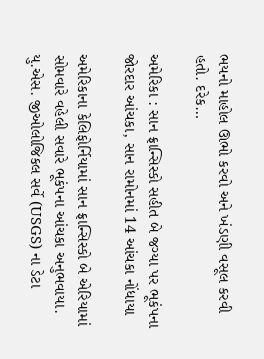ભયનો માહોલ ઊભો કરવો અને ખંડણી વસૂલ કરવી હતો. દરેક…

અમેરિકા : સાન ફ્રાન્સિસ્કો સહીત બે જગ્યા પર ભૂકંપના જોરદાર આંચકા, સાન રામોનમાં 14 આંચકા નોંધાયા

અમેરિકાના કેલિફોર્નિયામાં સાન ફ્રાન્સિસ્કો બે એરિયામાં સોમવારે વહેલી સવારે ભૂકંપના આંચકા અનુભવાયા. યુ.એસ. જીઓલોજિકલ સર્વે (USGS) ના ડેટા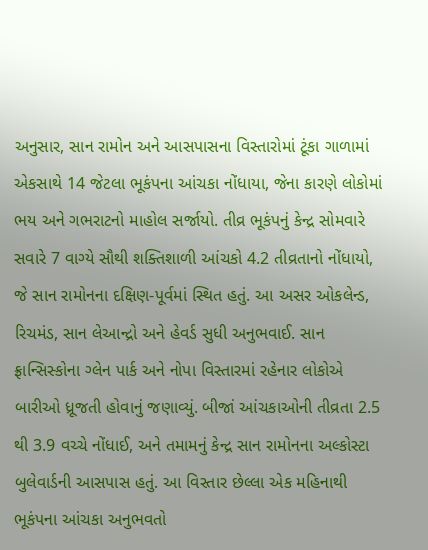અનુસાર, સાન રામોન અને આસપાસના વિસ્તારોમાં ટૂંકા ગાળામાં એકસાથે 14 જેટલા ભૂકંપના આંચકા નોંધાયા, જેના કારણે લોકોમાં ભય અને ગભરાટનો માહોલ સર્જાયો. તીવ્ર ભૂકંપનું કેન્દ્ર સોમવારે સવારે 7 વાગ્યે સૌથી શક્તિશાળી આંચકો 4.2 તીવ્રતાનો નોંધાયો, જે સાન રામોનના દક્ષિણ-પૂર્વમાં સ્થિત હતું. આ અસર ઓકલેન્ડ, રિચમંડ, સાન લેઆન્દ્રો અને હેવર્ડ સુધી અનુભવાઈ. સાન ફ્રાન્સિસ્કોના ગ્લેન પાર્ક અને નોપા વિસ્તારમાં રહેનાર લોકોએ બારીઓ ધ્રૂજતી હોવાનું જણાવ્યું. બીજાં આંચકાઓની તીવ્રતા 2.5 થી 3.9 વચ્ચે નોંધાઈ, અને તમામનું કેન્દ્ર સાન રામોનના અલ્કોસ્ટા બુલેવાર્ડની આસપાસ હતું. આ વિસ્તાર છેલ્લા એક મહિનાથી ભૂકંપના આંચકા અનુભવતો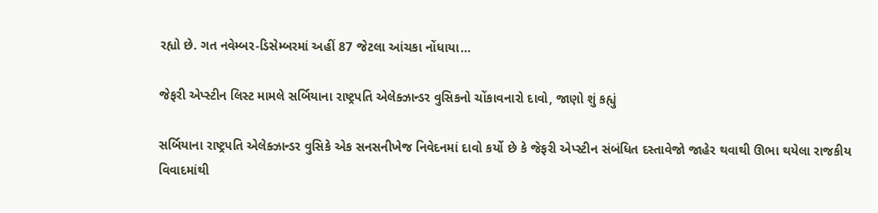રહ્યો છે. ગત નવેમ્બર-ડિસેમ્બરમાં અહીં 87 જેટલા આંચકા નોંધાયા…

જેફરી એપ્સ્ટીન લિસ્ટ મામલે સર્બિયાના રાષ્ટ્રપતિ એલેક્ઝાન્ડર વુસિકનો ચોંકાવનારો દાવો, જાણો શું કહ્યું

સર્બિયાના રાષ્ટ્રપતિ એલેક્ઝાન્ડર વુસિકે એક સનસનીખેજ નિવેદનમાં દાવો કર્યો છે કે જેફરી એપ્સ્ટીન સંબંધિત દસ્તાવેજો જાહેર થવાથી ઊભા થયેલા રાજકીય વિવાદમાંથી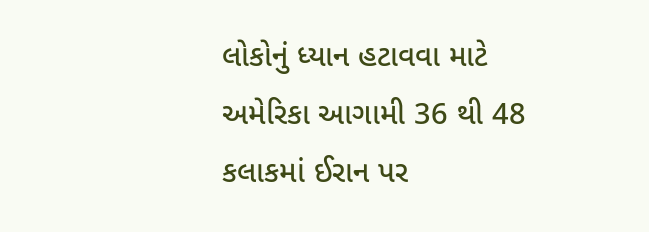લોકોનું ધ્યાન હટાવવા માટે અમેરિકા આગામી 36 થી 48 કલાકમાં ઈરાન પર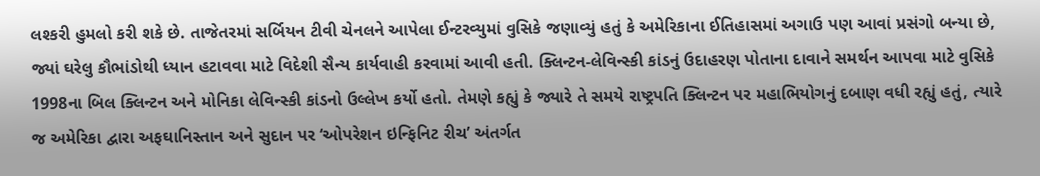લશ્કરી હુમલો કરી શકે છે. તાજેતરમાં સર્બિયન ટીવી ચેનલને આપેલા ઈન્ટરવ્યુમાં વુસિકે જણાવ્યું હતું કે અમેરિકાના ઈતિહાસમાં અગાઉ પણ આવાં પ્રસંગો બન્યા છે, જ્યાં ઘરેલુ કૌભાંડોથી ધ્યાન હટાવવા માટે વિદેશી સૈન્ય કાર્યવાહી કરવામાં આવી હતી. ક્લિન્ટન-લેવિન્સ્કી કાંડનું ઉદાહરણ પોતાના દાવાને સમર્થન આપવા માટે વુસિકે 1998ના બિલ ક્લિન્ટન અને મોનિકા લેવિન્સ્કી કાંડનો ઉલ્લેખ કર્યો હતો. તેમણે કહ્યું કે જ્યારે તે સમયે રાષ્ટ્રપતિ ક્લિન્ટન પર મહાભિયોગનું દબાણ વધી રહ્યું હતું, ત્યારે જ અમેરિકા દ્વારા અફઘાનિસ્તાન અને સુદાન પર ‘ઓપરેશન ઇન્ફિનિટ રીચ’ અંતર્ગત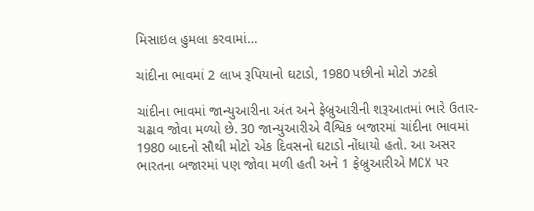મિસાઇલ હુમલા કરવામાં…

ચાંદીના ભાવમાં 2 લાખ રૂપિયાનો ઘટાડો, 1980 પછીનો મોટો ઝટકો

ચાંદીના ભાવમાં જાન્યુઆરીના અંત અને ફેબ્રુઆરીની શરૂઆતમાં ભારે ઉતાર-ચઢાવ જોવા મળ્યો છે. 30 જાન્યુઆરીએ વૈશ્વિક બજારમાં ચાંદીના ભાવમાં 1980 બાદનો સૌથી મોટો એક દિવસનો ઘટાડો નોંધાયો હતો. આ અસર ભારતના બજારમાં પણ જોવા મળી હતી અને 1 ફેબ્રુઆરીએ MCX પર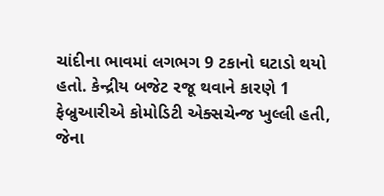ચાંદીના ભાવમાં લગભગ 9 ટકાનો ઘટાડો થયો હતો. કેન્દ્રીય બજેટ રજૂ થવાને કારણે 1 ફેબ્રુઆરીએ કોમોડિટી એક્સચેન્જ ખુલ્લી હતી, જેના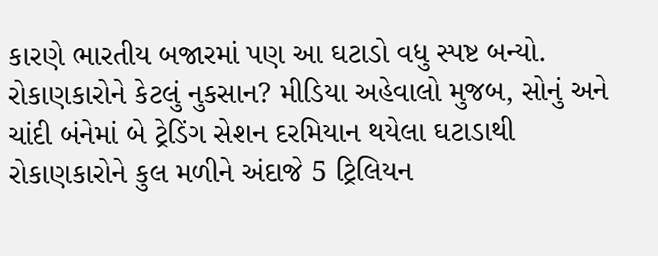કારણે ભારતીય બજારમાં પણ આ ઘટાડો વધુ સ્પષ્ટ બન્યો. રોકાણકારોને કેટલું નુકસાન? મીડિયા અહેવાલો મુજબ, સોનું અને ચાંદી બંનેમાં બે ટ્રેડિંગ સેશન દરમિયાન થયેલા ઘટાડાથી રોકાણકારોને કુલ મળીને અંદાજે 5 ટ્રિલિયન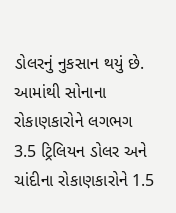ડોલરનું નુકસાન થયું છે. આમાંથી સોનાના રોકાણકારોને લગભગ 3.5 ટ્રિલિયન ડોલર અને ચાંદીના રોકાણકારોને 1.5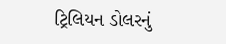ટ્રિલિયન ડોલરનું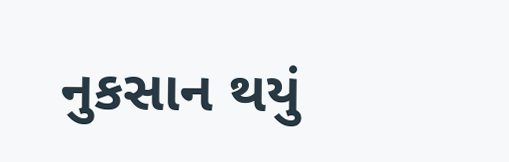નુકસાન થયું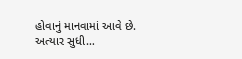હોવાનું માનવામાં આવે છે. અત્યાર સુધી…